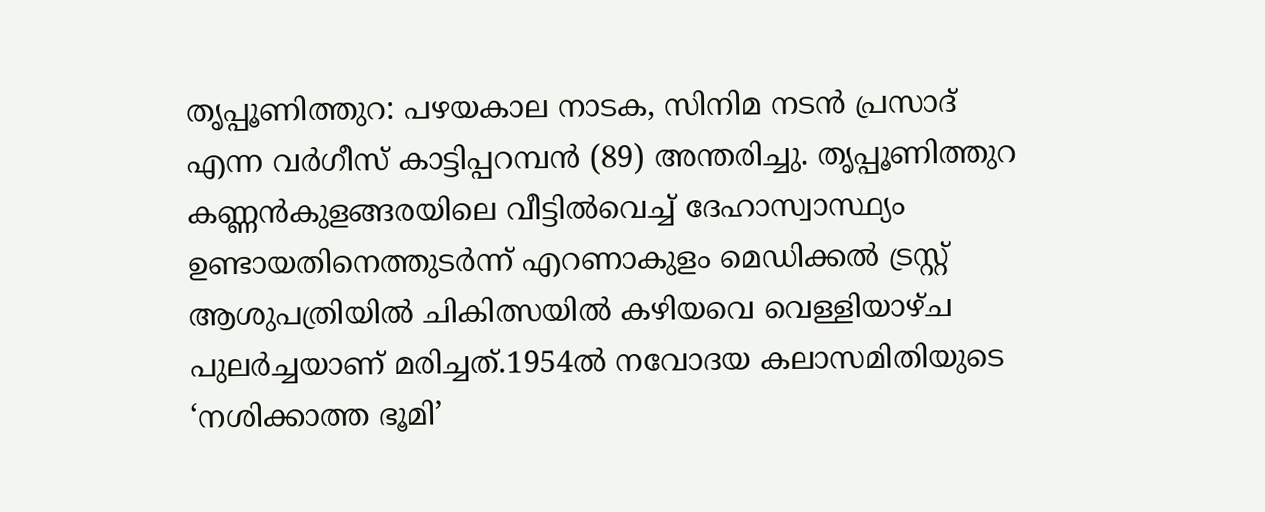തൃപ്പൂണിത്തുറ: പഴയകാല നാടക, സിനിമ നടൻ പ്രസാദ് എന്ന വർഗീസ് കാട്ടിപ്പറമ്പൻ (89) അന്തരിച്ചു. തൃപ്പൂണിത്തുറ കണ്ണൻകുളങ്ങരയിലെ വീട്ടിൽവെച്ച് ദേഹാസ്വാസ്ഥ്യം ഉണ്ടായതിനെത്തുടർന്ന് എറണാകുളം മെഡിക്കൽ ട്രസ്റ്റ് ആശുപത്രിയിൽ ചികിത്സയിൽ കഴിയവെ വെള്ളിയാഴ്ച പുലർച്ചയാണ് മരിച്ചത്.1954ൽ നവോദയ കലാസമിതിയുടെ ‘നശിക്കാത്ത ഭൂമി’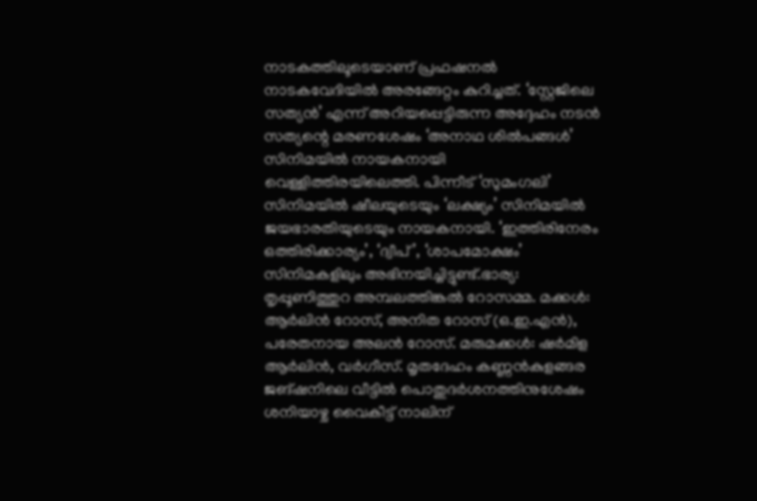നാടകത്തിലൂടെയാണ് പ്രഫഷനൽ നാടകവേദിയിൽ അരങ്ങേറ്റം കുറിച്ചത്. ‘സ്റ്റേജിലെ സത്യൻ’ എന്ന് അറിയപ്പെട്ടിരുന്ന അദ്ദേഹം നടൻ സത്യന്റെ മരണശേഷം ‘അനാഥ ശിൽപങ്ങൾ’ സിനിമയിൽ നായകനായി വെള്ളിത്തിരയിലെത്തി. പിന്നീട് ‘സുമംഗലി’ സിനിമയിൽ ഷീലയുടെയും ‘ലക്ഷ്യം’ സിനിമയിൽ ജയഭാരതിയുടെയും നായകനായി. ‘ഇത്തിരിനേരം ഒത്തിരിക്കാര്യം’, ‘ദ്വീപ്’, ‘ശാപമോക്ഷം’ സിനിമകളിലും അഭിനയിച്ചിട്ടുണ്ട്.ഭാര്യ: തൃപ്പൂണിത്തുറ അമ്പലത്തിങ്കൽ റോസമ്മ. മക്കൾ: ആർലിൻ റോസ്, അനിത റോസ് (ഒ.ഇ.എൻ), പരേതനായ അലൻ റോസ്. മരുമക്കൾ: ഷർമിള ആർലിൻ, വർഗീസ്. മൃതദേഹം കണ്ണൻകുളങ്ങര ജങ്ഷനിലെ വീട്ടിൽ പൊതുദർശനത്തിനുശേഷം ശനിയാഴ്ച വൈകീട്ട് നാലിന്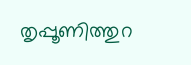തൃപ്പൂണിത്തുറ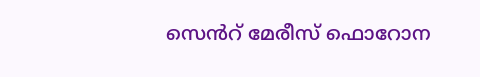സെൻറ് മേരീസ് ഫൊറോന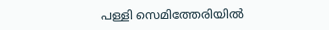പള്ളി സെമിത്തേരിയിൽ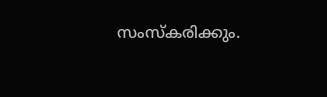സംസ്കരിക്കും.